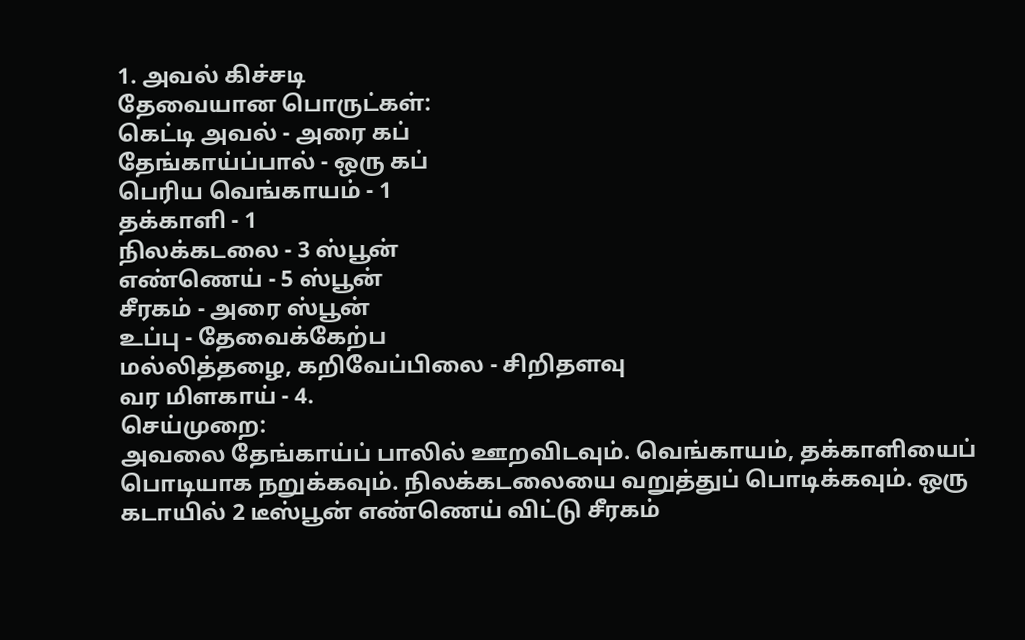1. அவல் கிச்சடி
தேவையான பொருட்கள்:
கெட்டி அவல் - அரை கப்
தேங்காய்ப்பால் - ஒரு கப்
பெரிய வெங்காயம் - 1
தக்காளி - 1
நிலக்கடலை - 3 ஸ்பூன்
எண்ணெய் - 5 ஸ்பூன்
சீரகம் - அரை ஸ்பூன்
உப்பு - தேவைக்கேற்ப
மல்லித்தழை, கறிவேப்பிலை - சிறிதளவு
வர மிளகாய் - 4.
செய்முறை:
அவலை தேங்காய்ப் பாலில் ஊறவிடவும். வெங்காயம், தக்காளியைப் பொடியாக நறுக்கவும். நிலக்கடலையை வறுத்துப் பொடிக்கவும். ஒரு கடாயில் 2 டீஸ்பூன் எண்ணெய் விட்டு சீரகம்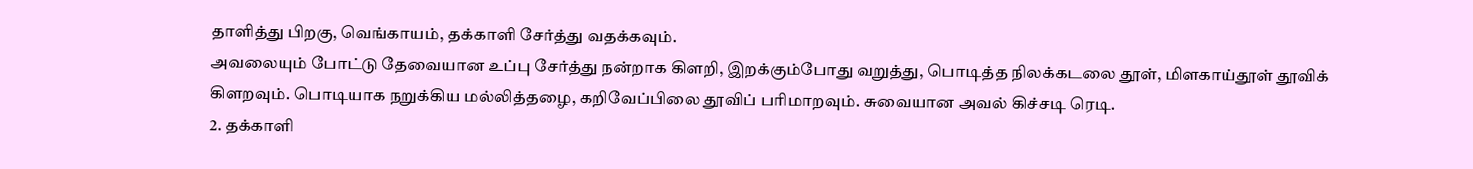தாளித்து பிறகு, வெங்காயம், தக்காளி சேர்த்து வதக்கவும்.
அவலையும் போட்டு தேவையான உப்பு சேர்த்து நன்றாக கிளறி, இறக்கும்போது வறுத்து, பொடித்த நிலக்கடலை தூள், மிளகாய்தூள் தூவிக் கிளறவும். பொடியாக நறுக்கிய மல்லித்தழை, கறிவேப்பிலை தூவிப் பரிமாறவும். சுவையான அவல் கிச்சடி ரெடி.
2. தக்காளி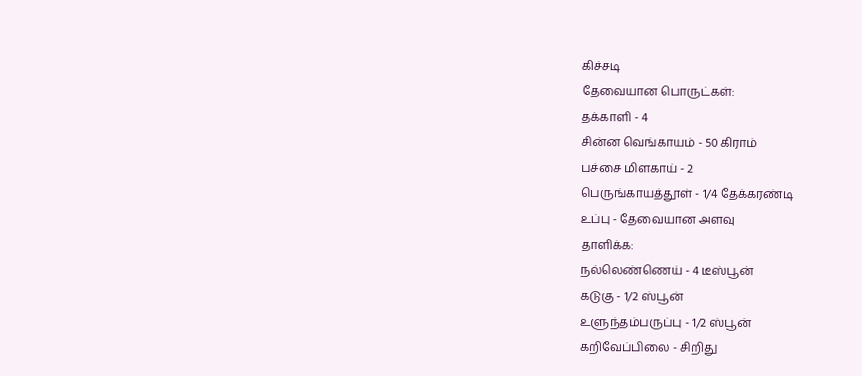கிச்சடி
தேவையான பொருட்கள்:
தக்காளி - 4
சின்ன வெங்காயம் - 50 கிராம்
பச்சை மிளகாய் - 2
பெருங்காயத்தூள் - 1/4 தேக்கரண்டி
உப்பு - தேவையான அளவு
தாளிக்க:
நல்லெண்ணெய் - 4 டீஸ்பூன்
கடுகு - 1/2 ஸ்பூன்
உளுந்தம்பருப்பு - 1/2 ஸ்பூன்
கறிவேப்பிலை - சிறிது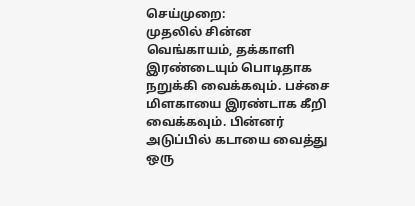செய்முறை:
முதலில் சின்ன வெங்காயம், தக்காளி இரண்டையும் பொடிதாக நறுக்கி வைக்கவும். பச்சை மிளகாயை இரண்டாக கீறி வைக்கவும். பின்னர் அடுப்பில் கடாயை வைத்து ஒரு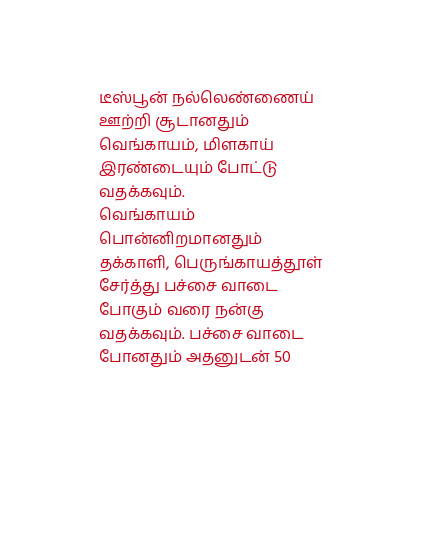டீஸ்பூன் நல்லெண்ணைய் ஊற்றி சூடானதும் வெங்காயம், மிளகாய் இரண்டையும் போட்டு வதக்கவும்.
வெங்காயம் பொன்னிறமானதும் தக்காளி, பெருங்காயத்தூள் சேர்த்து பச்சை வாடை போகும் வரை நன்கு வதக்கவும். பச்சை வாடை போனதும் அதனுடன் 50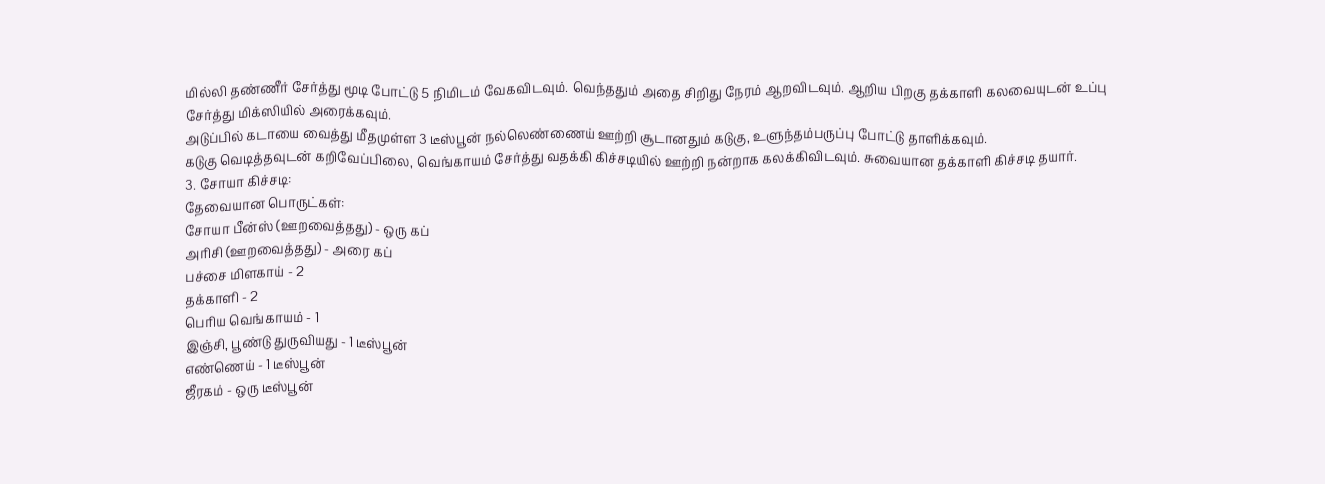மில்லி தண்ணீர் சேர்த்து மூடி போட்டு 5 நிமிடம் வேகவிடவும். வெந்ததும் அதை சிறிது நேரம் ஆறவிடவும். ஆறிய பிறகு தக்காளி கலவையுடன் உப்பு சேர்த்து மிக்ஸியில் அரைக்கவும்.
அடுப்பில் கடாயை வைத்து மீதமுள்ள 3 டீஸ்பூன் நல்லெண்ணைய் ஊற்றி சூடானதும் கடுகு, உளுந்தம்பருப்பு போட்டு தாளிக்கவும்.
கடுகு வெடித்தவுடன் கறிவேப்பிலை, வெங்காயம் சேர்த்து வதக்கி கிச்சடியில் ஊற்றி நன்றாக கலக்கிவிடவும். சுவையான தக்காளி கிச்சடி தயார்.
3. சோயா கிச்சடி:
தேவையான பொருட்கள்:
சோயா பீன்ஸ் (ஊறவைத்தது) - ஒரு கப்
அரிசி (ஊறவைத்தது) - அரை கப்
பச்சை மிளகாய் - 2
தக்காளி - 2
பெரிய வெங்காயம் - 1
இஞ்சி, பூண்டு துருவியது - 1 டீஸ்பூன்
எண்ணெய் - 1 டீஸ்பூன்
ஜீரகம் - ஒரு டீஸ்பூன்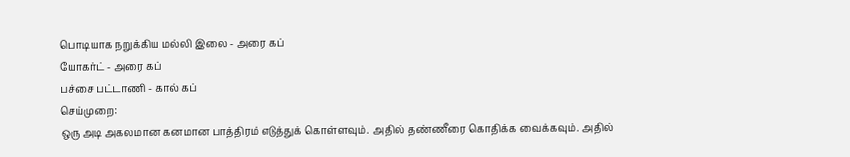பொடியாக நறுக்கிய மல்லி இலை - அரை கப்
யோகர்ட் - அரை கப்
பச்சை பட்டாணி - கால் கப்
செய்முறை:
ஒரு அடி அகலமான கனமான பாத்திரம் எடுத்துக் கொள்ளவும். அதில் தண்ணீரை கொதிக்க வைக்கவும். அதில்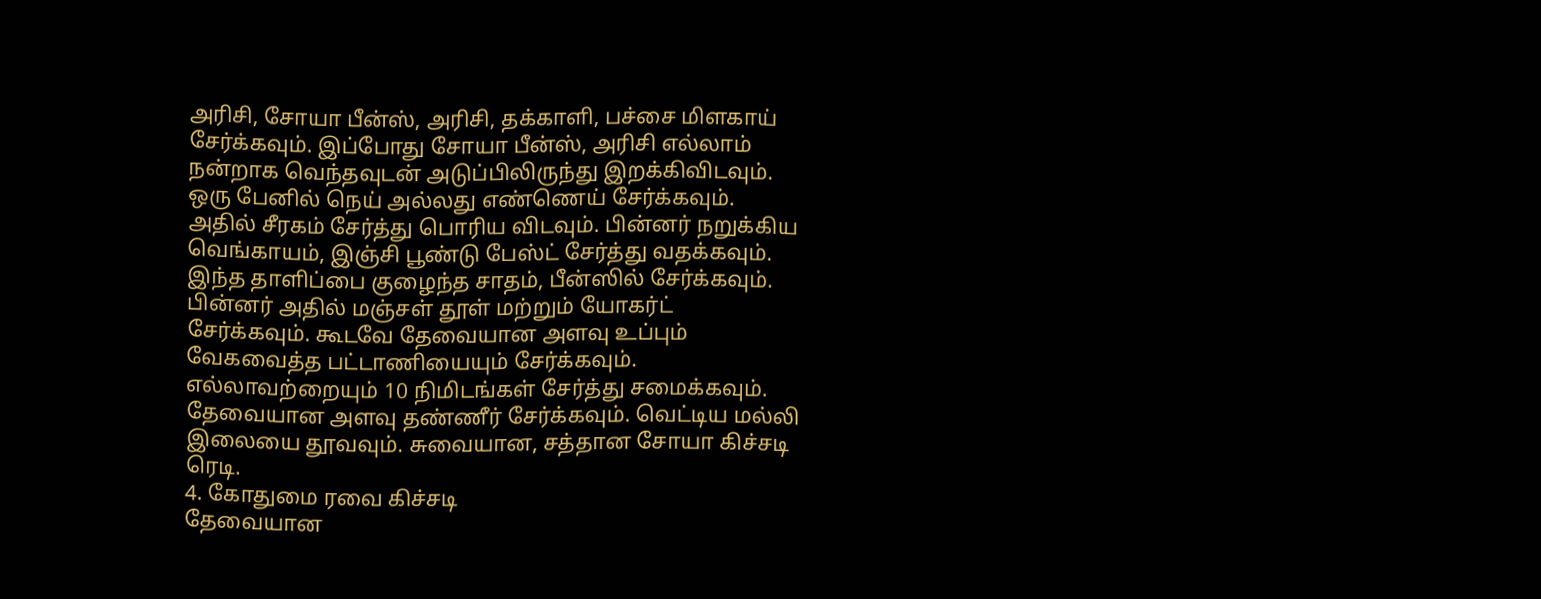அரிசி, சோயா பீன்ஸ், அரிசி, தக்காளி, பச்சை மிளகாய் சேர்க்கவும். இப்போது சோயா பீன்ஸ், அரிசி எல்லாம் நன்றாக வெந்தவுடன் அடுப்பிலிருந்து இறக்கிவிடவும்.
ஒரு பேனில் நெய் அல்லது எண்ணெய் சேர்க்கவும். அதில் சீரகம் சேர்த்து பொரிய விடவும். பின்னர் நறுக்கிய வெங்காயம், இஞ்சி பூண்டு பேஸ்ட் சேர்த்து வதக்கவும்.
இந்த தாளிப்பை குழைந்த சாதம், பீன்ஸில் சேர்க்கவும். பின்னர் அதில் மஞ்சள் தூள் மற்றும் யோகர்ட் சேர்க்கவும். கூடவே தேவையான அளவு உப்பும் வேகவைத்த பட்டாணியையும் சேர்க்கவும். எல்லாவற்றையும் 10 நிமிடங்கள் சேர்த்து சமைக்கவும். தேவையான அளவு தண்ணீர் சேர்க்கவும். வெட்டிய மல்லி இலையை தூவவும். சுவையான, சத்தான சோயா கிச்சடி ரெடி.
4. கோதுமை ரவை கிச்சடி
தேவையான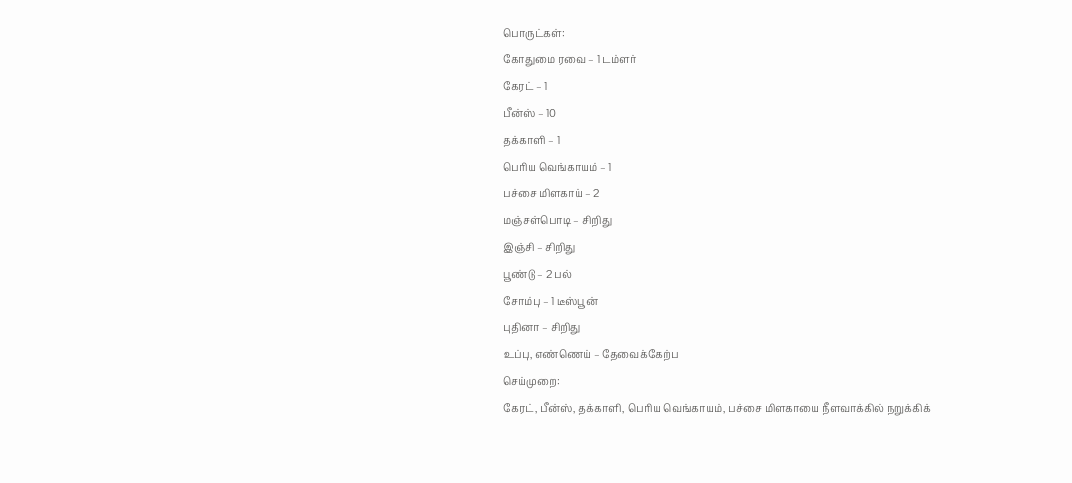பொருட்கள்:
கோதுமை ரவை – 1 டம்ளர்
கேரட் – 1
பீன்ஸ் – 10
தக்காளி – 1
பெரிய வெங்காயம் – 1
பச்சை மிளகாய் – 2
மஞ்சள்பொடி – சிறிது
இஞ்சி – சிறிது
பூண்டு – 2 பல்
சோம்பு – 1 டீஸ்பூன்
புதினா – சிறிது
உப்பு, எண்ணெய் – தேவைக்கேற்ப
செய்முறை:
கேரட், பீன்ஸ், தக்காளி, பெரிய வெங்காயம், பச்சை மிளகாயை நீளவாக்கில் நறுக்கிக்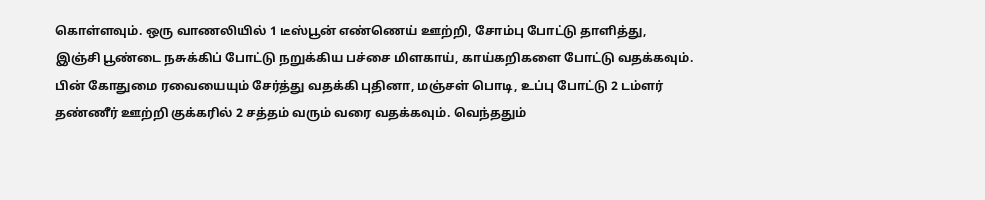கொள்ளவும். ஒரு வாணலியில் 1 டீஸ்பூன் எண்ணெய் ஊற்றி, சோம்பு போட்டு தாளித்து, இஞ்சி பூண்டை நசுக்கிப் போட்டு நறுக்கிய பச்சை மிளகாய், காய்கறிகளை போட்டு வதக்கவும்.
பின் கோதுமை ரவையையும் சேர்த்து வதக்கி புதினா, மஞ்சள் பொடி, உப்பு போட்டு 2 டம்ளர் தண்ணீர் ஊற்றி குக்கரில் 2 சத்தம் வரும் வரை வதக்கவும். வெந்ததும்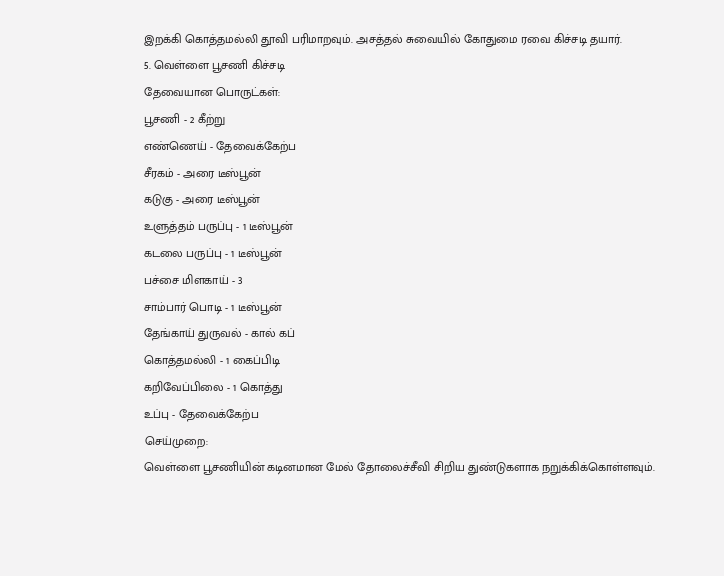இறக்கி கொத்தமல்லி தூவி பரிமாறவும். அசத்தல் சுவையில் கோதுமை ரவை கிச்சடி தயார்.
5. வெள்ளை பூசணி கிச்சடி
தேவையான பொருட்கள்:
பூசணி - 2 கீற்று
எண்ணெய் - தேவைக்கேற்ப
சீரகம் - அரை டீஸ்பூன்
கடுகு - அரை டீஸ்பூன்
உளுத்தம் பருப்பு - 1 டீஸ்பூன்
கடலை பருப்பு - 1 டீஸ்பூன்
பச்சை மிளகாய் - 3
சாம்பார் பொடி - 1 டீஸ்பூன்
தேங்காய் துருவல் - கால் கப்
கொத்தமல்லி - 1 கைப்பிடி
கறிவேப்பிலை - 1 கொத்து
உப்பு - தேவைக்கேற்ப
செய்முறை:
வெள்ளை பூசணியின் கடினமான மேல் தோலைச்சீவி சிறிய துண்டுகளாக நறுக்கிக்கொள்ளவும்.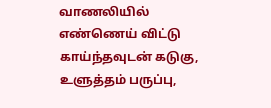வாணலியில் எண்ணெய் விட்டு காய்ந்தவுடன் கடுகு, உளுத்தம் பருப்பு,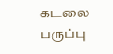கடலை பருப்பு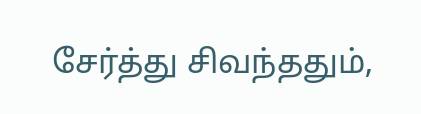சேர்த்து சிவந்ததும்,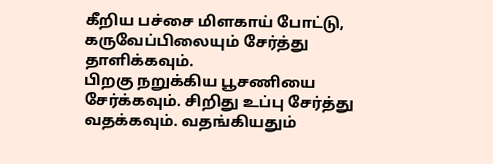கீறிய பச்சை மிளகாய் போட்டு, கருவேப்பிலையும் சேர்த்து தாளிக்கவும்.
பிறகு நறுக்கிய பூசணியை சேர்க்கவும். சிறிது உப்பு சேர்த்து வதக்கவும். வதங்கியதும்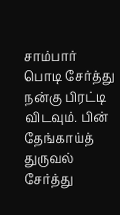சாம்பார் பொடி சேர்த்து நன்கு பிரட்டி விடவும். பின் தேங்காய்த் துருவல் சேர்த்து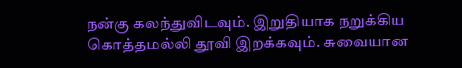நன்கு கலந்துவிடவும். இறுதியாக நறுக்கிய கொத்தமல்லி தூவி இறக்கவும். சுவையான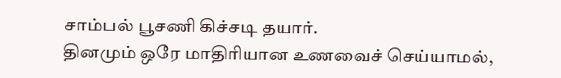சாம்பல் பூசணி கிச்சடி தயார்.
தினமும் ஒரே மாதிரியான உணவைச் செய்யாமல்,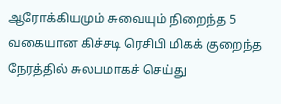ஆரோக்கியமும் சுவையும் நிறைந்த 5 வகையான கிச்சடி ரெசிபி மிகக் குறைந்த நேரத்தில் சுலபமாகச் செய்து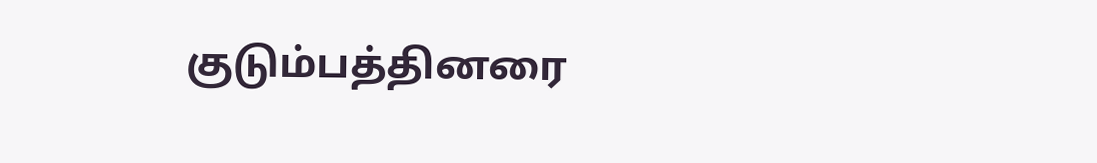குடும்பத்தினரை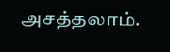அசத்தலாம்.